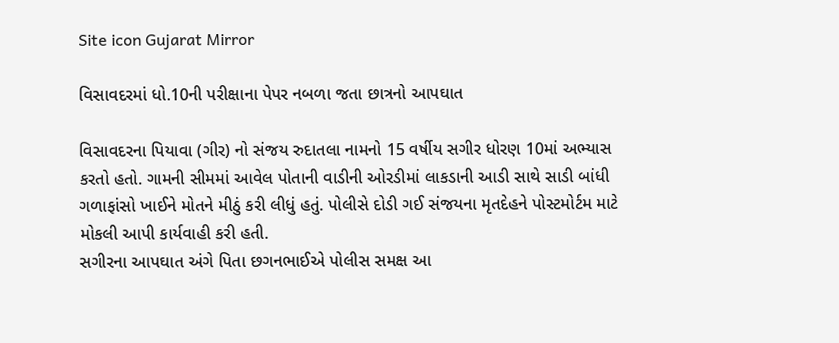Site icon Gujarat Mirror

વિસાવદરમાં ધો.10ની પરીક્ષાના પેપર નબળા જતા છાત્રનો આપઘાત

વિસાવદરના પિયાવા (ગીર) નો સંજય રુદાતલા નામનો 15 વર્ષીય સગીર ધોરણ 10માં અભ્યાસ કરતો હતો. ગામની સીમમાં આવેલ પોતાની વાડીની ઓરડીમાં લાકડાની આડી સાથે સાડી બાંધી ગળાફાંસો ખાઈને મોતને મીઠું કરી લીધું હતું. પોલીસે દોડી ગઈ સંજયના મૃતદેહને પોસ્ટમોર્ટમ માટે મોકલી આપી કાર્યવાહી કરી હતી.
સગીરના આપઘાત અંગે પિતા છગનભાઈએ પોલીસ સમક્ષ આ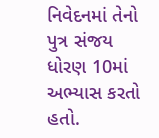નિવેદનમાં તેનો પુત્ર સંજય ધોરણ 10માં અભ્યાસ કરતો હતો.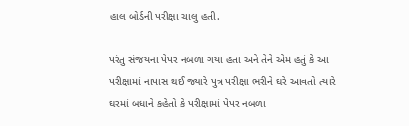હાલ બોર્ડની પરીક્ષા ચાલુ હતી.

પરંતુ સંજયના પેપર નબળા ગયા હતા અને તેને એમ હતું કે આ પરીક્ષામાં નાપાસ થઈ જ્યારે પુત્ર પરીક્ષા ભરીને ઘરે આવતો ત્યારે ઘરમાં બધાને કહેતો કે પરીક્ષામાં પેપર નબળા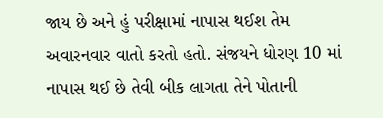જાય છે અને હું પરીક્ષામાં નાપાસ થઈશ તેમ અવારનવાર વાતો કરતો હતો. સંજયને ધોરણ 10 માં નાપાસ થઈ છે તેવી બીક લાગતા તેને પોતાની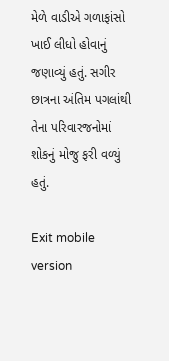મેળે વાડીએ ગળાફાંસો ખાઈ લીધો હોવાનું જણાવ્યું હતું. સગીર છાત્રના અંતિમ પગલાંથી તેના પરિવારજનોમાં શોકનું મોજુ ફરી વળ્યું હતું.

Exit mobile version